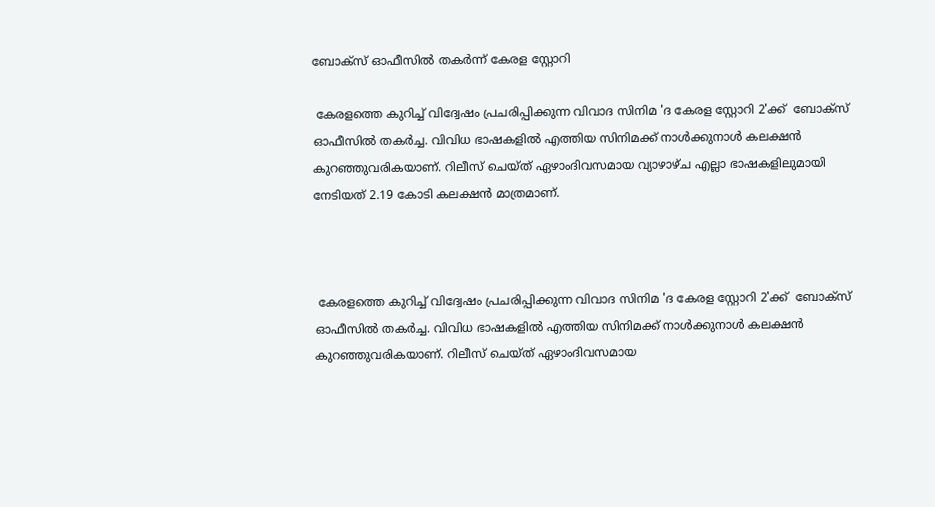ബോക്‌സ് ഓഫീസില്‍ തകര്‍ന്ന് കേരള സ്റ്റോറി

 കേരളത്തെ കുറിച്ച് വിദ്വേഷം പ്രചരിപ്പിക്കുന്ന വിവാദ സിനിമ 'ദ കേരള സ്റ്റോറി 2'ക്ക്  ബോക്‌സ് ഓഫീസില്‍ തകര്‍ച്ച. വിവിധ ഭാഷകളില്‍ എത്തിയ സിനിമക്ക് നാള്‍ക്കുനാള്‍ കലക്ഷന്‍ കുറഞ്ഞുവരികയാണ്. റിലീസ് ചെയ്ത് ഏഴാംദിവസമായ വ്യാഴാഴ്ച എല്ലാ ഭാഷകളിലുമായി നേടിയത് 2.19 കോടി കലക്ഷന്‍ മാത്രമാണ്.



 കേരളത്തെ കുറിച്ച് വിദ്വേഷം പ്രചരിപ്പിക്കുന്ന വിവാദ സിനിമ 'ദ കേരള സ്റ്റോറി 2'ക്ക്  ബോക്‌സ് ഓഫീസില്‍ തകര്‍ച്ച. വിവിധ ഭാഷകളില്‍ എത്തിയ സിനിമക്ക് നാള്‍ക്കുനാള്‍ കലക്ഷന്‍ കുറഞ്ഞുവരികയാണ്. റിലീസ് ചെയ്ത് ഏഴാംദിവസമായ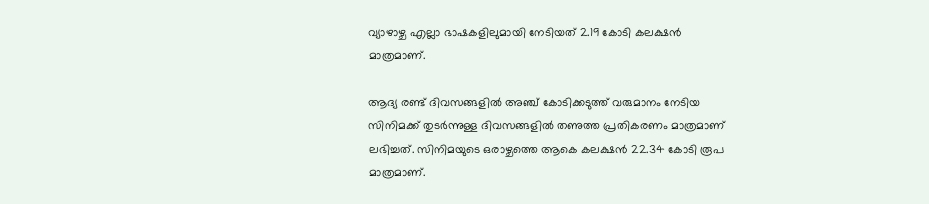വ്യാഴാഴ്ച എല്ലാ ഭാഷകളിലുമായി നേടിയത് 2.19 കോടി കലക്ഷന്‍ മാത്രമാണ്.

ആദ്യ രണ്ട് ദിവസങ്ങളില്‍ അഞ്ച് കോടിക്കടുത്ത് വരുമാനം നേടിയ സിനിമക്ക് തുടര്‍ന്നുള്ള ദിവസങ്ങളില്‍ തണുത്ത പ്രതികരണം മാത്രമാണ് ലഭിച്ചത്. സിനിമയുടെ ഒരാഴ്ചത്തെ ആകെ കലക്ഷന്‍ 22.34 കോടി രൂപ മാത്രമാണ്.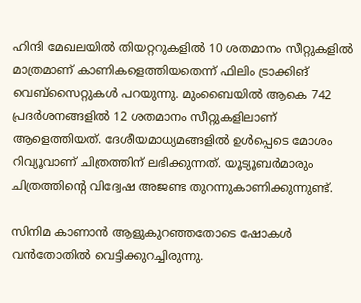ഹിന്ദി മേഖലയില്‍ തിയറ്ററുകളില്‍ 10 ശതമാനം സീറ്റുകളില്‍ മാത്രമാണ് കാണികളെത്തിയതെന്ന് ഫിലിം ട്രാക്കിങ് വെബ്‌സൈറ്റുകള്‍ പറയുന്നു. മുംബൈയില്‍ ആകെ 742 പ്രദര്‍ശനങ്ങളില്‍ 12 ശതമാനം സീറ്റുകളിലാണ് ആളെത്തിയത്. ദേശീയമാധ്യമങ്ങളില്‍ ഉള്‍പ്പെടെ മോശം റിവ്യൂവാണ് ചിത്രത്തിന് ലഭിക്കുന്നത്. യൂട്യൂബര്‍മാരും ചിത്രത്തിന്റെ വിദ്വേഷ അജണ്ട തുറന്നുകാണിക്കുന്നുണ്ട്.

സിനിമ കാണാന്‍ ആളുകുറഞ്ഞതോടെ ഷോകള്‍ വന്‍തോതില്‍ വെട്ടിക്കുറച്ചിരുന്നു.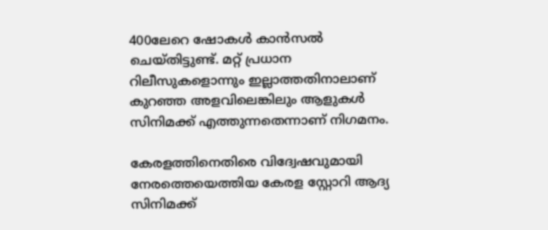400ലേറെ ഷോകള്‍ കാന്‍സല്‍ ചെയ്തിട്ടുണ്ട്. മറ്റ് പ്രധാന റിലീസുകളൊന്നും ഇല്ലാത്തതിനാലാണ് കുറഞ്ഞ അളവിലെങ്കിലും ആളുകള്‍ സിനിമക്ക് എത്തുന്നതെന്നാണ് നിഗമനം.

കേരളത്തിനെതിരെ വിദ്വേഷവുമായി നേരത്തെയെത്തിയ കേരള സ്റ്റോറി ആദ്യ സിനിമക്ക്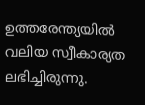ഉത്തരേന്ത്യയില്‍ വലിയ സ്വീകാര്യത ലഭിച്ചിരുന്നു.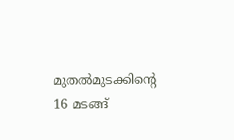മുതല്‍മുടക്കിന്റെ 16 മടങ്ങ്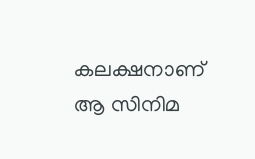കലക്ഷനാണ് ആ സിനിമ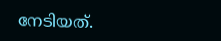നേടിയത്.